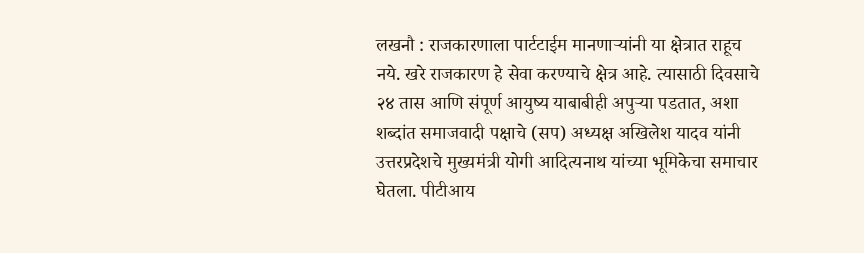लखनौ : राजकारणाला पार्टटाईम मानणाऱ्यांनी या क्षेत्रात राहूच नये. खरे राजकारण हे सेवा करण्याचे क्षेत्र आहे. त्यासाठी दिवसाचे २४ तास आणि संपूर्ण आयुष्य याबाबीही अपुऱ्या पडतात, अशा शब्दांत समाजवादी पक्षाचे (सप) अध्यक्ष अखिलेश यादव यांनी उत्तरप्रदेशचे मुख्यमंत्री योगी आदित्यनाथ यांच्या भूमिकेचा समाचार घेतला. पीटीआय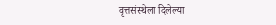वृत्तसंस्थेला दिलेल्या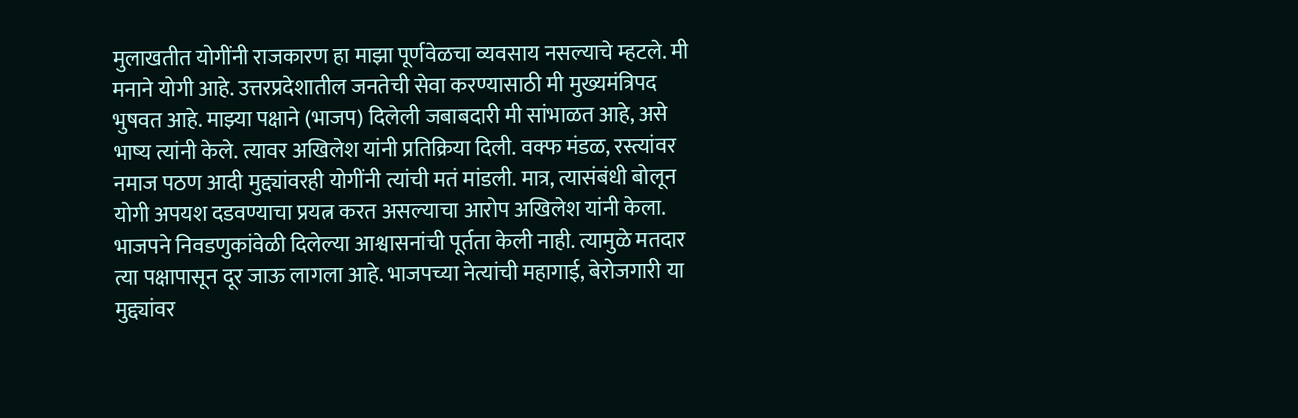मुलाखतीत योगींनी राजकारण हा माझा पूर्णवेळचा व्यवसाय नसल्याचे म्हटले. मी मनाने योगी आहे. उत्तरप्रदेशातील जनतेची सेवा करण्यासाठी मी मुख्यमंत्रिपद भुषवत आहे. माझ्या पक्षाने (भाजप) दिलेली जबाबदारी मी सांभाळत आहे, असे भाष्य त्यांनी केले. त्यावर अखिलेश यांनी प्रतिक्रिया दिली. वक्फ मंडळ, रस्त्यांवर नमाज पठण आदी मुद्द्यांवरही योगींनी त्यांची मतं मांडली. मात्र, त्यासंबंधी बोलून योगी अपयश दडवण्याचा प्रयत्न करत असल्याचा आरोप अखिलेश यांनी केला. भाजपने निवडणुकांवेळी दिलेल्या आश्वासनांची पूर्तता केली नाही. त्यामुळे मतदार त्या पक्षापासून दूर जाऊ लागला आहे. भाजपच्या नेत्यांची महागाई, बेरोजगारी या मुद्द्यांवर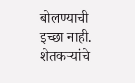बोलण्याची इच्छा नाही. शेतकऱ्यांचे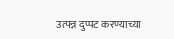उत्पन्न दुप्पट करण्याच्या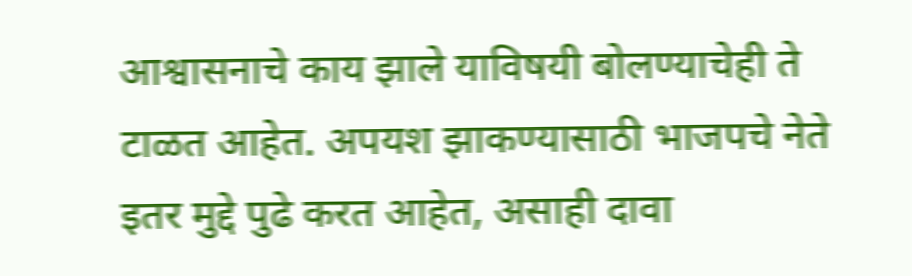आश्वासनाचे काय झाले याविषयी बोलण्याचेही ते टाळत आहेत. अपयश झाकण्यासाठी भाजपचे नेते इतर मुद्दे पुढे करत आहेत, असाही दावा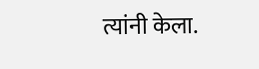त्यांनी केला.